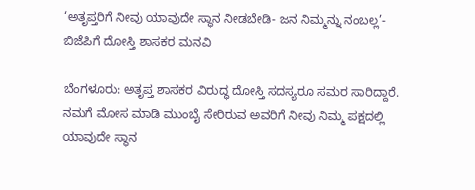‘ಅತೃಪ್ತರಿಗೆ ನೀವು ಯಾವುದೇ ಸ್ಥಾನ ನೀಡಬೇಡಿ- ಜನ ನಿಮ್ಮನ್ನು ನಂಬಲ್ಲ’- ಬಿಜೆಪಿಗೆ ದೋಸ್ತಿ ಶಾಸಕರ ಮನವಿ

ಬೆಂಗಳೂರು: ಅತೃಪ್ತ ಶಾಸಕರ ವಿರುದ್ಧ ದೋಸ್ತಿ ಸದಸ್ಯರೂ ಸಮರ ಸಾರಿದ್ದಾರೆ. ನಮಗೆ ಮೋಸ ಮಾಡಿ ಮುಂಬೈ ಸೇರಿರುವ ಅವರಿಗೆ ನೀವು ನಿಮ್ಮ ಪಕ್ಷದಲ್ಲಿ ಯಾವುದೇ ಸ್ಥಾನ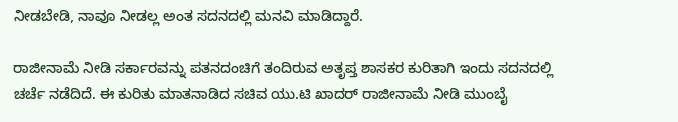ನೀಡಬೇಡಿ, ನಾವೂ ನೀಡಲ್ಲ ಅಂತ ಸದನದಲ್ಲಿ ಮನವಿ ಮಾಡಿದ್ದಾರೆ.

ರಾಜೀನಾಮೆ ನೀಡಿ ಸರ್ಕಾರವನ್ನು ಪತನದಂಚಿಗೆ ತಂದಿರುವ ಅತೃಪ್ತ ಶಾಸಕರ ಕುರಿತಾಗಿ ಇಂದು ಸದನದಲ್ಲಿ ಚರ್ಚೆ ನಡೆದಿದೆ. ಈ ಕುರಿತು ಮಾತನಾಡಿದ ಸಚಿವ ಯು.ಟಿ ಖಾದರ್ ರಾಜೀನಾಮೆ ನೀಡಿ ಮುಂಬೈ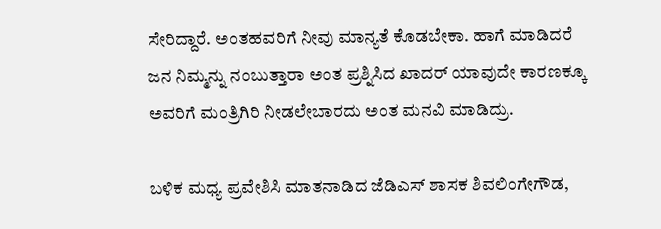ಸೇರಿದ್ದಾರೆ. ಅಂತಹವರಿಗೆ ನೀವು ಮಾನ್ಯತೆ ಕೊಡಬೇಕಾ. ಹಾಗೆ ಮಾಡಿದರೆ ಜನ ನಿಮ್ಮನ್ನು ನಂಬುತ್ತಾರಾ ಅಂತ ಪ್ರಶ್ನಿಸಿದ ಖಾದರ್ ಯಾವುದೇ ಕಾರಣಕ್ಕೂ ಅವರಿಗೆ ಮಂತ್ರಿಗಿರಿ ನೀಡಲೇಬಾರದು ಅಂತ ಮನವಿ ಮಾಡಿದ್ರು.

ಬಳಿಕ ಮಧ್ಯ ಪ್ರವೇಶಿಸಿ ಮಾತನಾಡಿದ ಜೆಡಿಎಸ್ ಶಾಸಕ ಶಿವಲಿಂಗೇಗೌಡ,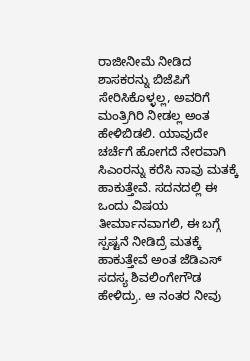ರಾಜೀನೀಮೆ ನೀಡಿದ ಶಾಸಕರನ್ನು ಬಿಜೆಪಿಗೆ ಸೇರಿಸಿಕೊಳ್ಳಲ್ಲ, ಅವರಿಗೆ ಮಂತ್ರಿಗಿರಿ ನೀಡಲ್ಲ ಅಂತ ಹೇಳಿಬಿಡಲಿ. ಯಾವುದೇ ಚರ್ಚೆಗೆ ಹೋಗದೆ ನೇರವಾಗಿ ಸಿಎಂರನ್ನು ಕರೆಸಿ ನಾವು ಮತಕ್ಕೆ ಹಾಕುತ್ತೇವೆ. ಸದನದಲ್ಲಿ ಈ ಒಂದು ವಿಷಯ ತೀರ್ಮಾನವಾಗಲಿ, ಈ ಬಗ್ಗೆ ಸ್ಪಷ್ಟನೆ ನೀಡಿದ್ರೆ ಮತಕ್ಕೆ ಹಾಕುತ್ತೇವೆ ಅಂತ ಜೆಡಿಎಸ್ ಸದಸ್ಯ ಶಿವಲಿಂಗೇಗೌಡ ಹೇಳಿದ್ರು. ಆ ನಂತರ ನೀವು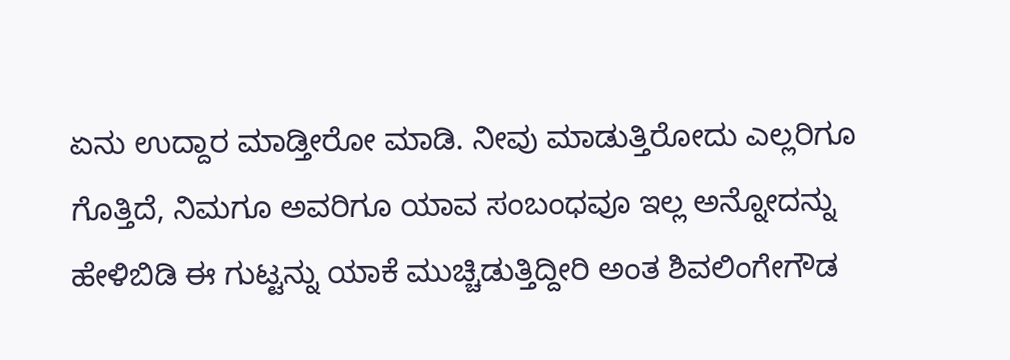ಏನು ಉದ್ದಾರ ಮಾಡ್ತೀರೋ ಮಾಡಿ. ನೀವು ಮಾಡುತ್ತಿರೋದು ಎಲ್ಲರಿಗೂ ಗೊತ್ತಿದೆ, ನಿಮಗೂ ಅವರಿಗೂ ಯಾವ ಸಂಬಂಧವೂ ಇಲ್ಲ ಅನ್ನೋದನ್ನು ಹೇಳಿಬಿಡಿ ಈ ಗುಟ್ಟನ್ನು ಯಾಕೆ ಮುಚ್ಚಿಡುತ್ತಿದ್ದೀರಿ ಅಂತ ಶಿವಲಿಂಗೇಗೌಡ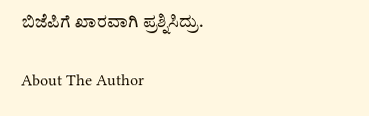ಬಿಜೆಪಿಗೆ ಖಾರವಾಗಿ ಪ್ರಶ್ನಿಸಿದ್ರು.

About The Author